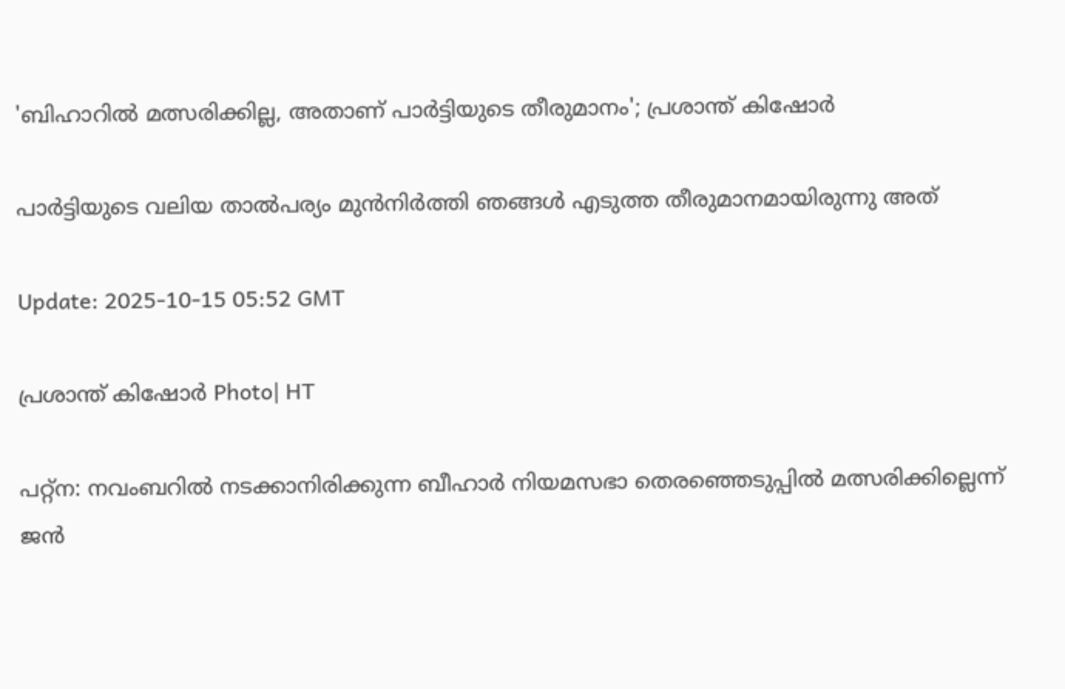'ബിഹാറിൽ മത്സരിക്കില്ല, അതാണ് പാര്‍ട്ടിയുടെ തീരുമാനം'; പ്രശാന്ത് കിഷോര്‍

പാർട്ടിയുടെ വലിയ താൽപര്യം മുൻനിർത്തി ഞങ്ങൾ എടുത്ത തീരുമാനമായിരുന്നു അത്

Update: 2025-10-15 05:52 GMT

പ്രശാന്ത് കിഷോര്‍ Photo| HT

പറ്റ്ന: നവംബറിൽ നടക്കാനിരിക്കുന്ന ബീഹാർ നിയമസഭാ തെരഞ്ഞെടുപ്പിൽ മത്സരിക്കില്ലെന്ന് ജൻ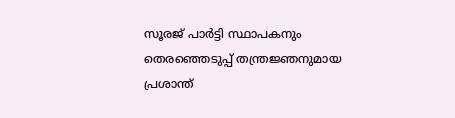സൂരജ് പാർട്ടി സ്ഥാപകനും തെരഞ്ഞെടുപ്പ് തന്ത്രജ്ഞനുമായ പ്രശാന്ത്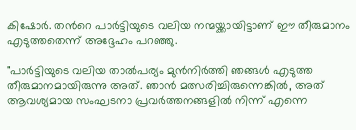കിഷോർ. തന്‍റെ പാർട്ടിയുടെ വലിയ നന്മയ്ക്കായിട്ടാണ് ഈ തീരുമാനം എടുത്തതെന്ന് അദ്ദേഹം പറഞ്ഞു.

"പാർട്ടിയുടെ വലിയ താൽപര്യം മുൻനിർത്തി ഞങ്ങൾ എടുത്ത തീരുമാനമായിരുന്നു അത്. ഞാൻ മത്സരിച്ചിരുന്നെങ്കിൽ, അത് ആവശ്യമായ സംഘടനാ പ്രവർത്തനങ്ങളിൽ നിന്ന് എന്നെ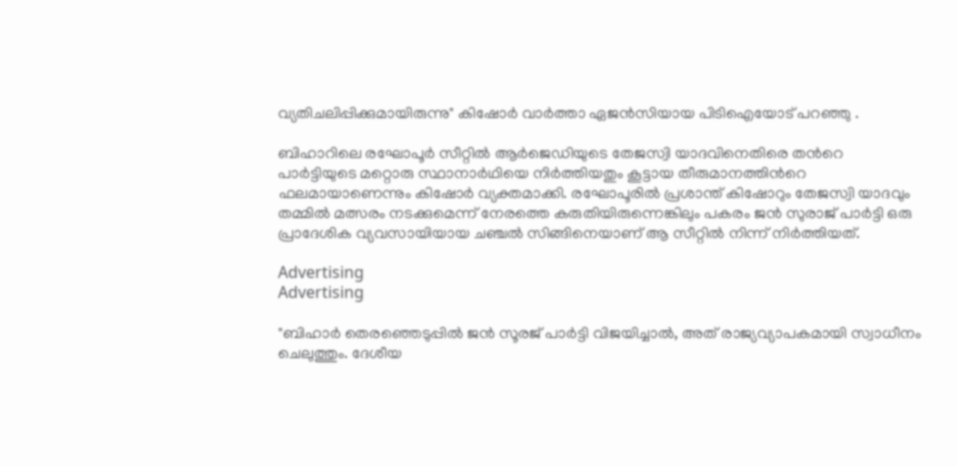വ്യതിചലിപ്പിക്കുമായിരുന്നു" കിഷോർ വാർത്താ ഏജൻസിയായ പിടിഐയോട് പറഞ്ഞു .

ബിഹാറിലെ രഘോപൂർ സീറ്റിൽ ആർജെഡിയുടെ തേജസ്വി യാദവിനെതിരെ തന്‍റെ പാർട്ടിയുടെ മറ്റൊരു സ്ഥാനാർഥിയെ നിർത്തിയതും കൂട്ടായ തീരുമാനത്തിന്‍റെ ഫലമായാണെന്നും കിഷോർ വ്യക്തമാക്കി. രഘോപൂരിൽ പ്രശാന്ത് കിഷോറും തേജസ്വി യാദവും തമ്മിൽ മത്സരം നടക്കുമെന്ന് നേരത്തെ കരുതിയിരുന്നെങ്കിലും പകരം ജൻ സുരാജ് പാർട്ടി ഒരു പ്രാദേശിക വ്യവസായിയായ ചഞ്ചൽ സിങ്ങിനെയാണ് ആ സീറ്റിൽ നിന്ന് നിർത്തിയത്.

Advertising
Advertising

"ബിഹാർ തെരഞ്ഞെടുപ്പിൽ ജൻ സൂരജ് പാർട്ടി വിജയിച്ചാൽ, അത് രാജ്യവ്യാപകമായി സ്വാധീനം ചെലുത്തും. ദേശീയ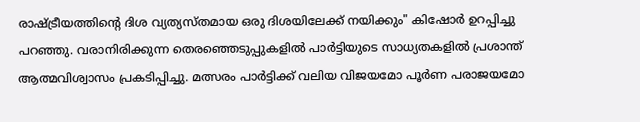രാഷ്ട്രീയത്തിന്‍റെ ദിശ വ്യത്യസ്തമായ ഒരു ദിശയിലേക്ക് നയിക്കും" കിഷോർ ഉറപ്പിച്ചു പറഞ്ഞു. വരാനിരിക്കുന്ന തെരഞ്ഞെടുപ്പുകളിൽ പാര്‍ട്ടിയുടെ സാധ്യതകളിൽ പ്രശാന്ത് ആത്മവിശ്വാസം പ്രകടിപ്പിച്ചു. മത്സരം പാർട്ടിക്ക് വലിയ വിജയമോ പൂർണ പരാജയമോ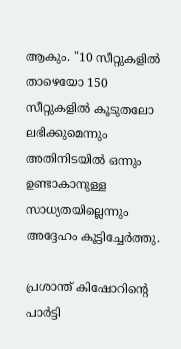ആകും. "10 സീറ്റുകളിൽ താഴെയോ 150 സീറ്റുകളിൽ കൂടുതലോ ലഭിക്കുമെന്നും അതിനിടയിൽ ഒന്നും ഉണ്ടാകാനുള്ള സാധ്യതയില്ലെന്നും അദ്ദേഹം കൂട്ടിച്ചേര്‍ത്തു.

പ്രശാന്ത് കിഷോറിന്റെ പാർട്ടി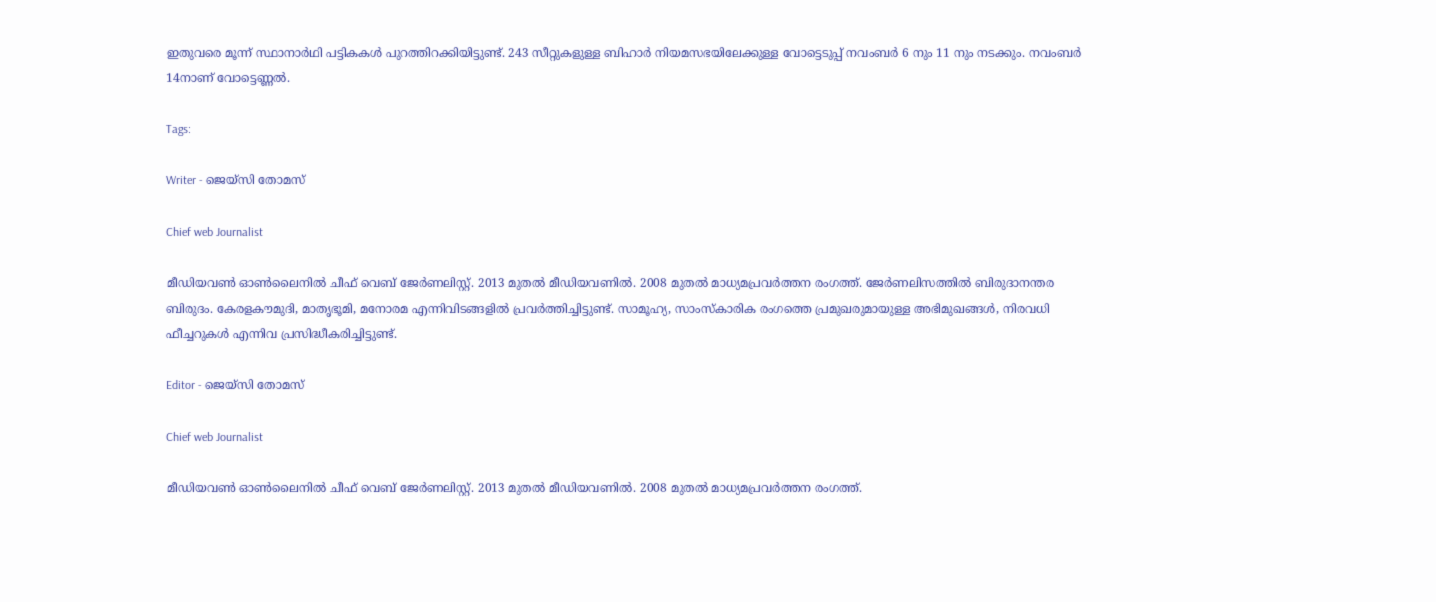ഇതുവരെ മൂന്ന് സ്ഥാനാർഥി പട്ടികകൾ പുറത്തിറക്കിയിട്ടുണ്ട്. 243 സീറ്റുകളുള്ള ബിഹാർ നിയമസഭയിലേക്കുള്ള വോട്ടെടുപ്പ് നവംബർ 6 നും 11 നും നടക്കും. നവംബർ 14നാണ് വോട്ടെണ്ണൽ.

Tags:

Writer - ജെയ്സി തോമസ്

Chief web Journalist

മീഡിയവൺ ഓൺലൈനിൽ ചീഫ് വെബ് ജേർണലിസ്റ്റ്. 2013 മുതൽ മീഡിയവണിൽ. 2008 മുതൽ മാധ്യമപ്രവർത്തന രംഗത്ത്. ജേർണലിസത്തിൽ ബിരുദാനന്തര ബിരുദം. കേരളകൗമുദി, മാതൃഭൂമി, മനോരമ എന്നിവിടങ്ങളിൽ പ്രവർത്തിച്ചിട്ടുണ്ട്. സാമൂഹ്യ, സാംസ്‌കാരിക രംഗത്തെ പ്രമുഖരുമായുള്ള അഭിമുഖങ്ങൾ, നിരവധി ഫീച്ചറുകൾ എന്നിവ പ്രസിദ്ധീകരിച്ചിട്ടുണ്ട്.

Editor - ജെയ്സി തോമസ്

Chief web Journalist

മീഡിയവൺ ഓൺലൈനിൽ ചീഫ് വെബ് ജേർണലിസ്റ്റ്. 2013 മുതൽ മീഡിയവണിൽ. 2008 മുതൽ മാധ്യമപ്രവർത്തന രംഗത്ത്.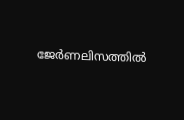ജേർണലിസത്തിൽ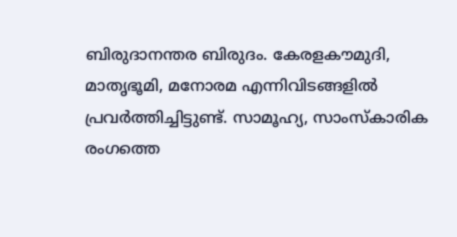ബിരുദാനന്തര ബിരുദം. കേരളകൗമുദി, മാതൃഭൂമി, മനോരമ എന്നിവിടങ്ങളിൽ പ്രവർത്തിച്ചിട്ടുണ്ട്. സാമൂഹ്യ, സാംസ്‌കാരിക രംഗത്തെ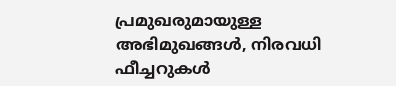പ്രമുഖരുമായുള്ള അഭിമുഖങ്ങൾ, നിരവധി ഫീച്ചറുകൾ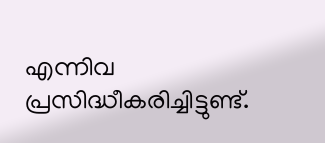എന്നിവ പ്രസിദ്ധീകരിച്ചിട്ടുണ്ട്.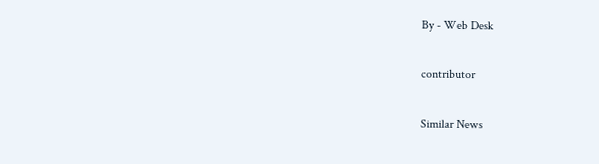By - Web Desk

contributor

Similar News